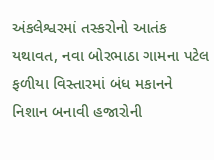અંકલેશ્વરમાં તસ્કરોનો આતંક યથાવત, નવા બોરભાઠા ગામના પટેલ ફળીયા વિસ્તારમાં બંધ મકાનને નિશાન બનાવી હજારોની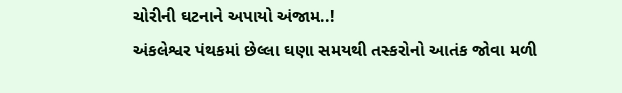ચોરીની ઘટનાને અપાયો અંજામ..!
અંકલેશ્વર પંથકમાં છેલ્લા ઘણા સમયથી તસ્કરોનો આતંક જોવા મળી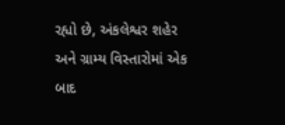રહ્યો છે, અંકલેશ્વર શહેર અને ગ્રામ્ય વિસ્તારોમાં એક બાદ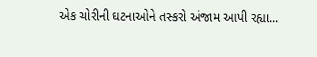એક ચોરીની ઘટનાઓને તસ્કરો અંજામ આપી રહ્યા...